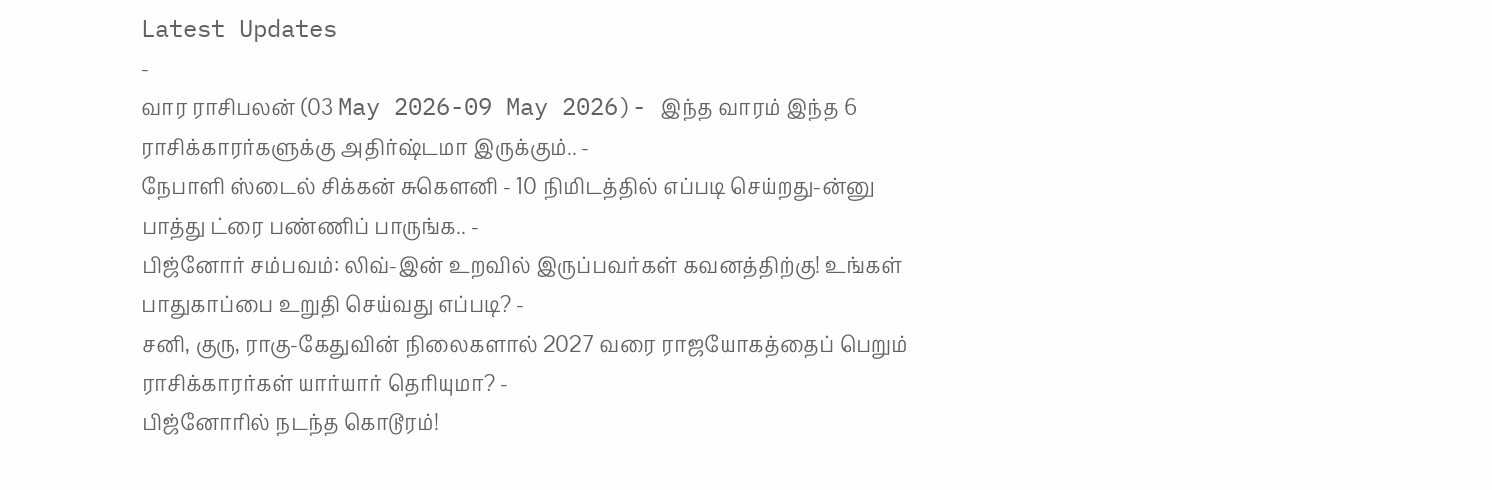Latest Updates
-
வார ராசிபலன் (03 May 2026-09 May 2026)- இந்த வாரம் இந்த 6 ராசிக்காரர்களுக்கு அதிர்ஷ்டமா இருக்கும்.. -
நேபாளி ஸ்டைல் சிக்கன் சுகௌனி - 10 நிமிடத்தில் எப்படி செய்றது-ன்னு பாத்து ட்ரை பண்ணிப் பாருங்க.. -
பிஜ்னோர் சம்பவம்: லிவ்-இன் உறவில் இருப்பவர்கள் கவனத்திற்கு! உங்கள் பாதுகாப்பை உறுதி செய்வது எப்படி? -
சனி, குரு, ராகு-கேதுவின் நிலைகளால் 2027 வரை ராஜயோகத்தைப் பெறும் ராசிக்காரர்கள் யார்யார் தெரியுமா? -
பிஜ்னோரில் நடந்த கொடூரம்!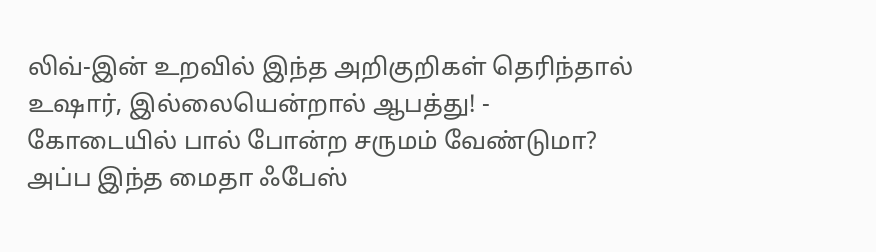லிவ்-இன் உறவில் இந்த அறிகுறிகள் தெரிந்தால் உஷார், இல்லையென்றால் ஆபத்து! -
கோடையில் பால் போன்ற சருமம் வேண்டுமா? அப்ப இந்த மைதா ஃபேஸ்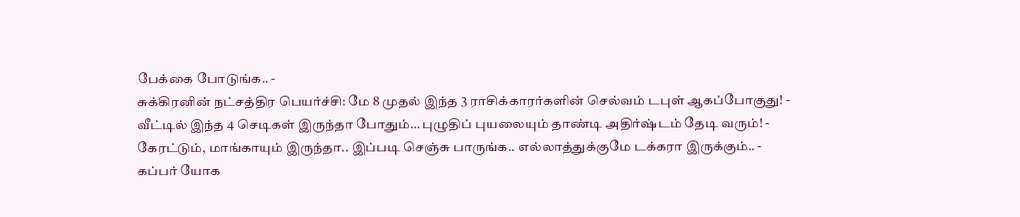பேக்கை போடுங்க.. -
சுக்கிரனின் நட்சத்திர பெயர்ச்சி: மே 8 முதல் இந்த 3 ராசிக்காரர்களின் செல்வம் டபுள் ஆகப்போகுது! -
வீட்டில் இந்த 4 செடிகள் இருந்தா போதும்… புழுதிப் புயலையும் தாண்டி அதிர்ஷ்டம் தேடி வரும்! -
கேரட்டும், மாங்காயும் இருந்தா.. இப்படி செஞ்சு பாருங்க.. எல்லாத்துக்குமே டக்கரா இருக்கும்.. -
கப்பர் யோக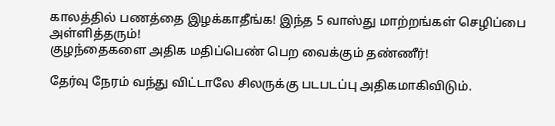காலத்தில் பணத்தை இழக்காதீங்க! இந்த 5 வாஸ்து மாற்றங்கள் செழிப்பை அள்ளித்தரும்!
குழந்தைகளை அதிக மதிப்பெண் பெற வைக்கும் தண்ணீர்!

தேர்வு நேரம் வந்து விட்டாலே சிலருக்கு படபடப்பு அதிகமாகிவிடும்.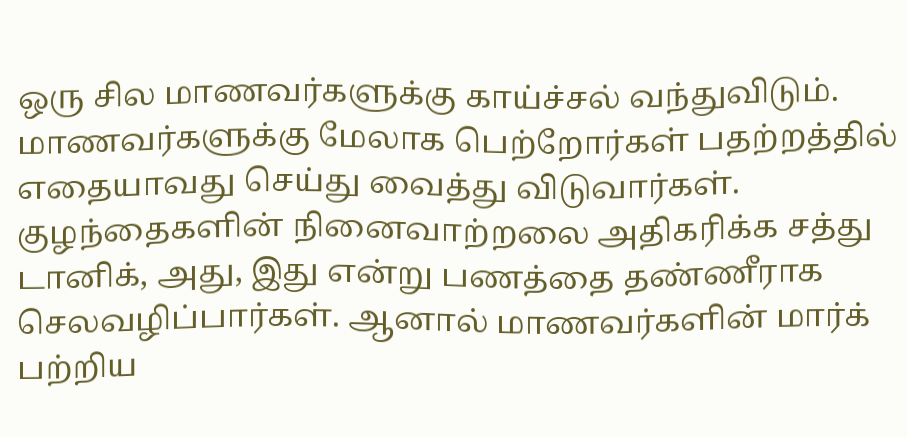ஒரு சில மாணவர்களுக்கு காய்ச்சல் வந்துவிடும். மாணவர்களுக்கு மேலாக பெற்றோர்கள் பதற்றத்தில் எதையாவது செய்து வைத்து விடுவார்கள். குழந்தைகளின் நினைவாற்றலை அதிகரிக்க சத்து டானிக், அது, இது என்று பணத்தை தண்ணீராக செலவழிப்பார்கள். ஆனால் மாணவர்களின் மார்க் பற்றிய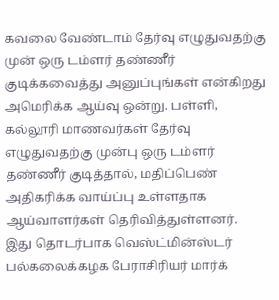கவலை வேண்டாம் தேர்வு எழுதுவதற்கு முன் ஒரு டம்ளர் தண்ணீர் குடிக்கவைத்து அனுப்புங்கள் என்கிறது அமெரிக்க ஆய்வு ஒன்று. பள்ளி, கல்லூரி மாணவர்கள் தேர்வு எழுதுவதற்கு முன்பு ஒரு டம்ளர் தண்ணீர் குடித்தால், மதிப்பெண் அதிகரிக்க வாய்ப்பு உள்ளதாக ஆய்வாளர்கள் தெரிவித்துள்ளனர்.
இது தொடர்பாக வெஸ்ட்மின்ஸ்டர் பல்கலைக்கழக பேராசிரியர் மார்க்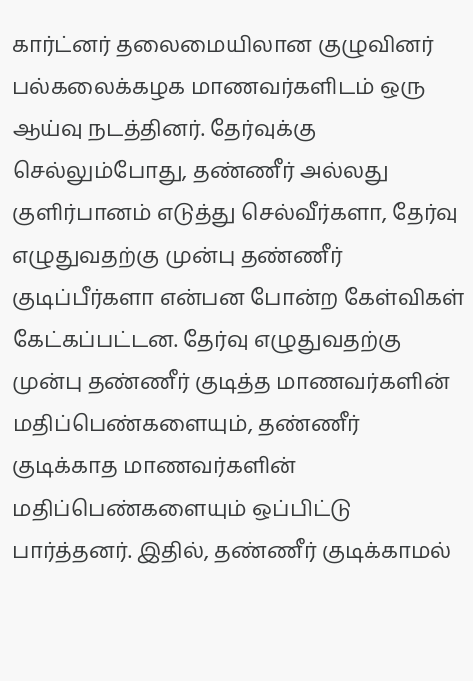கார்ட்னர் தலைமையிலான குழுவினர் பல்கலைக்கழக மாணவர்களிடம் ஒரு ஆய்வு நடத்தினர். தேர்வுக்கு செல்லும்போது, தண்ணீர் அல்லது குளிர்பானம் எடுத்து செல்வீர்களா, தேர்வு எழுதுவதற்கு முன்பு தண்ணீர் குடிப்பீர்களா என்பன போன்ற கேள்விகள் கேட்கப்பட்டன. தேர்வு எழுதுவதற்கு முன்பு தண்ணீர் குடித்த மாணவர்களின் மதிப்பெண்களையும், தண்ணீர் குடிக்காத மாணவர்களின் மதிப்பெண்களையும் ஒப்பிட்டு பார்த்தனர். இதில், தண்ணீர் குடிக்காமல்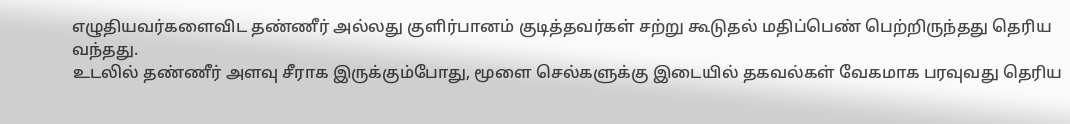எழுதியவர்களைவிட தண்ணீர் அல்லது குளிர்பானம் குடித்தவர்கள் சற்று கூடுதல் மதிப்பெண் பெற்றிருந்தது தெரிய வந்தது.
உடலில் தண்ணீர் அளவு சீராக இருக்கும்போது, மூளை செல்களுக்கு இடையில் தகவல்கள் வேகமாக பரவுவது தெரிய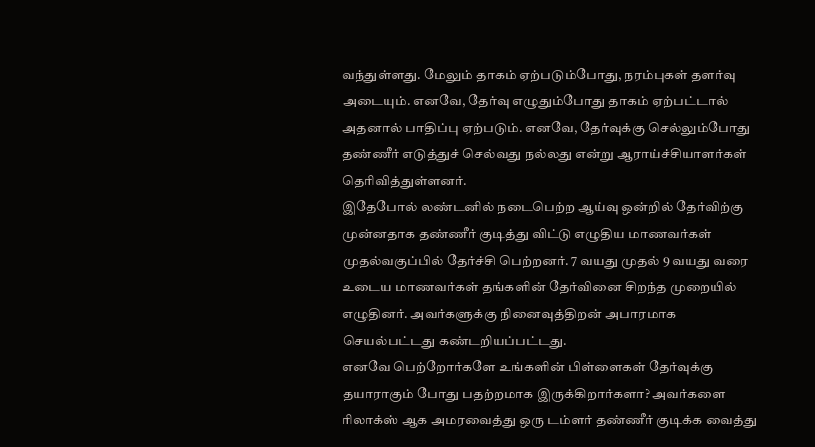வந்துள்ளது. மேலும் தாகம் ஏற்படும்போது, நரம்புகள் தளர்வு அடையும். எனவே, தேர்வு எழுதும்போது தாகம் ஏற்பட்டால் அதனால் பாதிப்பு ஏற்படும். எனவே, தேர்வுக்கு செல்லும்போது தண்ணீர் எடுத்துச் செல்வது நல்லது என்று ஆராய்ச்சியாளர்கள் தெரிவித்துள்ளனர்.
இதேபோல் லண்டனில் நடைபெற்ற ஆய்வு ஒன்றில் தேர்விற்கு முன்னதாக தண்ணீர் குடித்து விட்டு எழுதிய மாணவர்கள் முதல்வகுப்பில் தேர்ச்சி பெற்றனர். 7 வயது முதல் 9 வயது வரை உடைய மாணவர்கள் தங்களின் தேர்வினை சிறந்த முறையில் எழுதினர். அவர்களுக்கு நினைவுத்திறன் அபாரமாக செயல்பட்டது கண்டறியப்பட்டது.
எனவே பெற்றோர்களே உங்களின் பிள்ளைகள் தேர்வுக்கு தயாராகும் போது பதற்றமாக இருக்கிறார்களா? அவர்களை ரிலாக்ஸ் ஆக அமரவைத்து ஒரு டம்ளர் தண்ணீர் குடிக்க வைத்து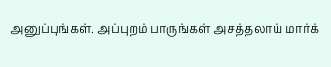அனுப்புங்கள். அப்புறம் பாருங்கள் அசத்தலாய் மார்க்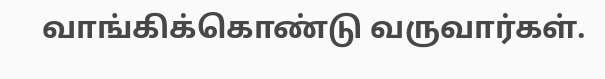வாங்கிக்கொண்டு வருவார்கள்.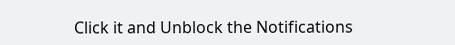Click it and Unblock the Notifications